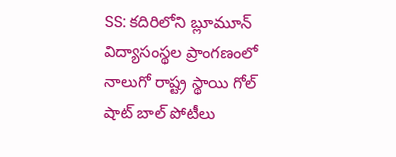SS: కదిరిలోని బ్లూమూన్ విద్యాసంస్థల ప్రాంగణంలో నాలుగో రాష్ట్ర స్థాయి గోల్ షాట్ బాల్ పోటీలు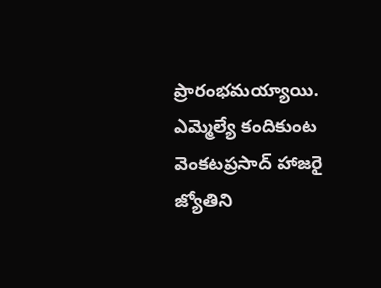ప్రారంభమయ్యాయి. ఎమ్మెల్యే కందికుంట వెంకటప్రసాద్ హాజరై జ్యోతిని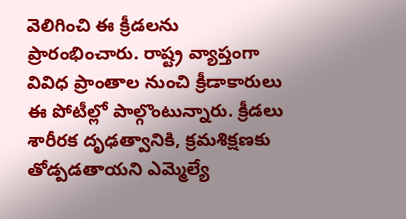వెలిగించి ఈ క్రీడలను ప్రారంభించారు. రాష్ట్ర వ్యాప్తంగా వివిధ ప్రాంతాల నుంచి క్రీడాకారులు ఈ పోటీల్లో పాల్గొంటున్నారు. క్రీడలు శారీరక దృఢత్వానికి, క్రమశిక్షణకు తోడ్పడతాయని ఎమ్మెల్యే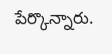పేర్కొన్నారు.